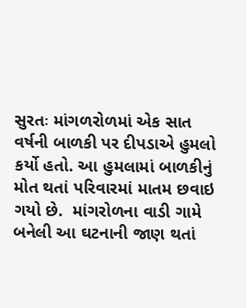સુરતઃ માંગળરોળમાં એક સાત વર્ષની બાળકી પર દીપડાએ હુમલો કર્યો હતો. આ હુમલામાં બાળકીનું મોત થતાં પરિવારમાં માતમ છવાઇ ગયો છે.  માંગરોળના વાડી ગામે બનેલી આ ઘટનાની જાણ થતાં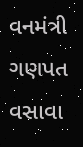વનમંત્રી ગણપત વસાવા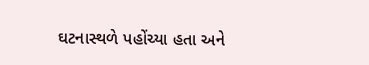ઘટનાસ્થળે પહોંચ્યા હતા અને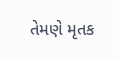તેમણે મૃતક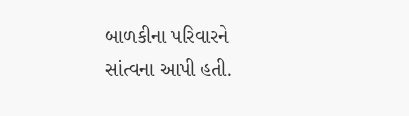બાળકીના પરિવારને સાંત્વના આપી હતી.